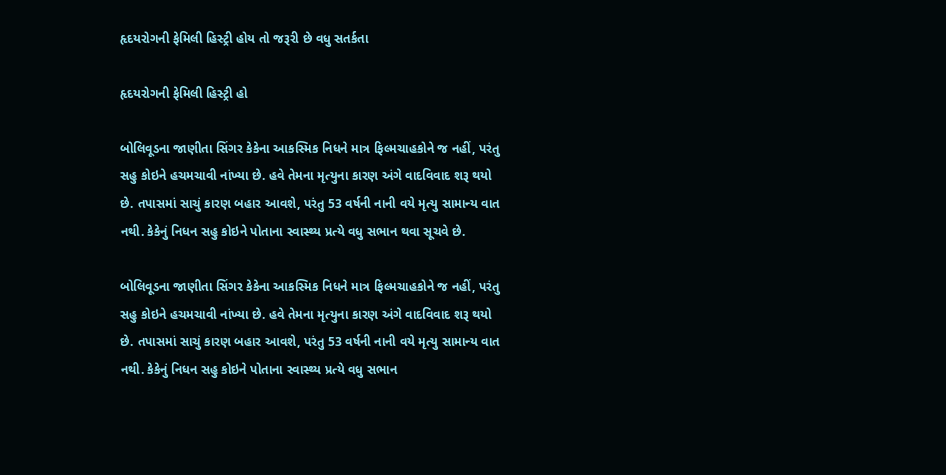હૃદયરોગની ફેમિલી હિસ્ટ્રી હોય તો જરૂરી છે વધુ સતર્કતા

હૃદયરોગની ફેમિલી હિસ્ટ્રી હો

બોલિવૂડના જાણીતા સિંગર કેકેના આકસ્મિક નિધને માત્ર ફિલ્મચાહકોને જ નહીં, પરંતુ સહુ કોઇને હચમચાવી નાંખ્યા છે. હવે તેમના મૃત્યુના કારણ અંગે વાદવિવાદ શરૂ થયો છે. તપાસમાં સાચું કારણ બહાર આવશે, પરંતુ 53 વર્ષની નાની વયે મૃત્યુ સામાન્ય વાત નથી. કેકેનું નિધન સહુ કોઇને પોતાના સ્વાસ્થ્ય પ્રત્યે વધુ સભાન થવા સૂચવે છે.

બોલિવૂડના જાણીતા સિંગર કેકેના આકસ્મિક નિધને માત્ર ફિલ્મચાહકોને જ નહીં, પરંતુ સહુ કોઇને હચમચાવી નાંખ્યા છે. હવે તેમના મૃત્યુના કારણ અંગે વાદવિવાદ શરૂ થયો છે. તપાસમાં સાચું કારણ બહાર આવશે, પરંતુ 53 વર્ષની નાની વયે મૃત્યુ સામાન્ય વાત નથી. કેકેનું નિધન સહુ કોઇને પોતાના સ્વાસ્થ્ય પ્રત્યે વધુ સભાન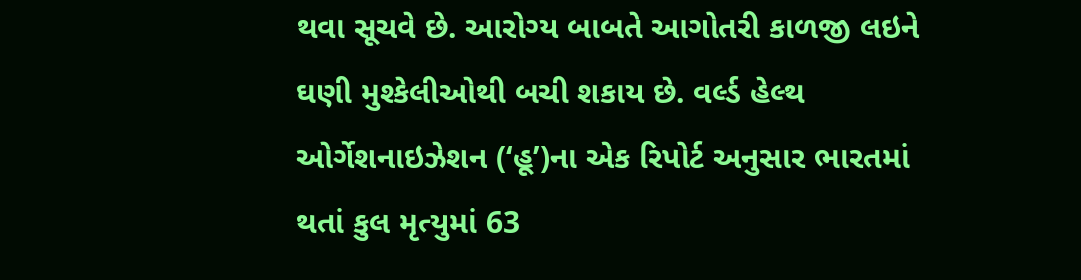થવા સૂચવે છે. આરોગ્ય બાબતે આગોતરી કાળજી લઇને ઘણી મુશ્કેલીઓથી બચી શકાય છે. વર્લ્ડ હેલ્થ ઓર્ગેશનાઇઝેશન (‘હૂ’)ના એક રિપોર્ટ અનુસાર ભારતમાં થતાં કુલ મૃત્યુમાં 63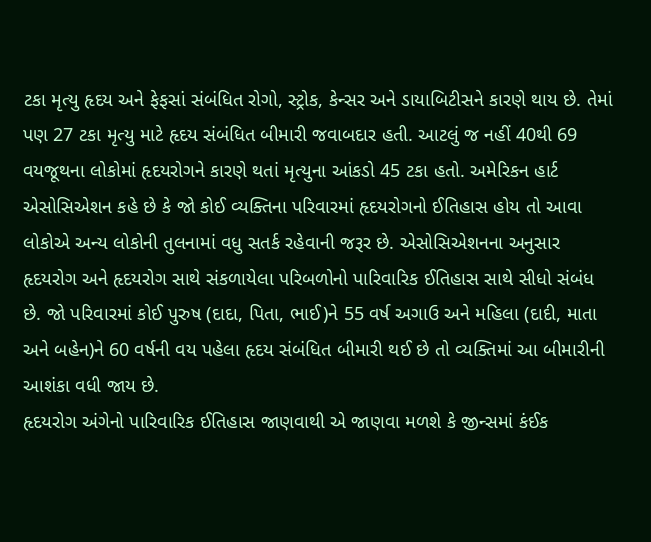ટકા મૃત્યુ હૃદય અને ફેફસાં સંબંધિત રોગો, સ્ટ્રોક, કેન્સર અને ડાયાબિટીસને કારણે થાય છે. તેમાં પણ 27 ટકા મૃત્યુ માટે હૃદય સંબંધિત બીમારી જવાબદાર હતી. આટલું જ નહીં 40થી 69 વયજૂથના લોકોમાં હૃદયરોગને કારણે થતાં મૃત્યુના આંકડો 45 ટકા હતો. અમેરિકન હાર્ટ એસોસિએશન કહે છે કે જો કોઈ વ્યક્તિના પરિવારમાં હૃદયરોગનો ઈતિહાસ હોય તો આવા લોકોએ અન્ય લોકોની તુલનામાં વધુ સતર્ક રહેવાની જરૂર છે. એસોસિએશનના અનુસાર હૃદયરોગ અને હૃદયરોગ સાથે સંકળાયેલા પરિબળોનો પારિવારિક ઈતિહાસ સાથે સીધો સંબંધ છે. જો પરિવારમાં કોઈ પુરુષ (દાદા, પિતા, ભાઈ)ને 55 વર્ષ અગાઉ અને મહિલા (દાદી, માતા અને બહેન)ને 60 વર્ષની વય પહેલા હૃદય સંબંધિત બીમારી થઈ છે તો વ્યક્તિમાં આ બીમારીની આશંકા વધી જાય છે.
હૃદયરોગ અંગેનો પારિવારિક ઈતિહાસ જાણવાથી એ જાણવા મળશે કે જીન્સમાં કંઈક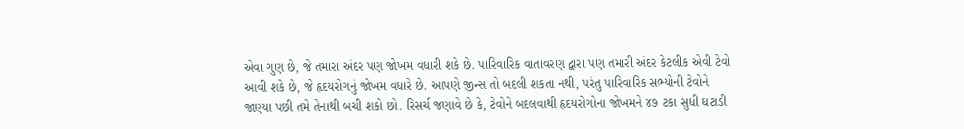એવા ગુણ છે, જે તમારા અંદર પણ જોખમ વધારી શકે છે. પારિવારિક વાતાવરણ દ્વારા પણ તમારી અંદર કેટલીક એવી ટેવો આવી શકે છે, જે હૃદયરોગનું જોખમ વધારે છે. આપણે જીન્સ તો બદલી શકતા નથી, પરંતુ પારિવારિક સભ્યોની ટેવોને જાણ્યા પછી તમે તેનાથી બચી શકો છો. રિસર્ચ જણાવે છે કે, ટેવોને બદલવાથી હૃદયરોગોના જોખમને ૪૭ ટકા સુધી ઘટાડી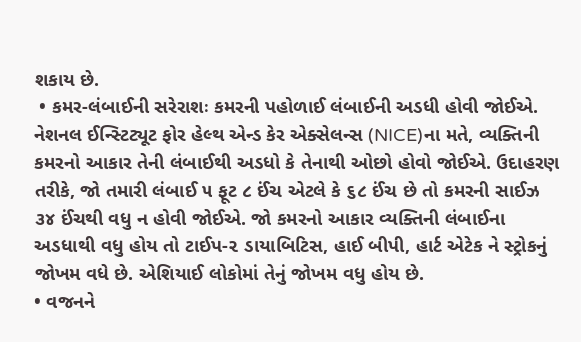શકાય છે.
 • કમર-લંબાઈની સરેરાશઃ કમરની પહોળાઈ લંબાઈની અડધી હોવી જોઈએ. નેશનલ ઈન્સ્ટિટ્યૂટ ફોર હેલ્થ એન્ડ કેર એક્સેલન્સ (NICE)ના મતે, વ્યક્તિની કમરનો આકાર તેની લંબાઈથી અડધો કે તેનાથી ઓછો હોવો જોઈએ. ઉદાહરણ તરીકે, જો તમારી લંબાઈ ૫ ફૂટ ૮ ઈંચ એટલે કે ૬૮ ઈંચ છે તો કમરની સાઈઝ ૩૪ ઈંચથી વધુ ન હોવી જોઈએ. જો કમરનો આકાર વ્યક્તિની લંબાઈના અડધાથી વધુ હોય તો ટાઈપ-૨ ડાયાબિટિસ, હાઈ બીપી, હાર્ટ એટેક ને સ્ટ્રોકનું જોખમ વધે છે. એશિયાઈ લોકોમાં તેનું જોખમ વધુ હોય છે.
• વજનને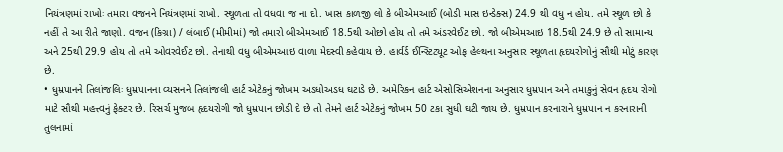નિયંત્રણમાં રાખોઃ તમારા વજનને નિયંત્રણમાં રાખો. સ્થૂળતા તો વધવા જ ના દો. ખાસ કાળજી લો કે બીએમઆઈ (બોડી માસ ઇન્ડેક્સ) 24.9 થી વધુ ન હોય. તમે સ્થૂળ છો કે નહીં તે આ રીતે જાણો. વજન (કિગ્રા) / લંબાઈ (મીમીમાં) જો તમારો બીએમઆઈ 18.5થી ઓછો હોય તો તમે અંડરવેઈટ છો. જો બીએમઆઇ 18.5થી 24.9 છે તો સામાન્ય અને 25થી 29.9 હોય તો તમે ઓવરવેઈટ છો. તેનાથી વધુ બીએમઆઇ વાળા મેદસ્વી કહેવાય છે. હાર્વર્ડ ઈન્સ્ટિટ્યૂટ ઓફ હેલ્થના અનુસાર સ્થૂળતા હૃદયરોગોનું સૌથી મોટું કારણ છે.
• ધુમ્રપાનને તિલાંજલિઃ ધુમ્રપાનના વ્યસનને તિલાંજલી હાર્ટ એટેકનું જોખમ અડધોઅડધ ઘટાડે છે. અમેરિકન હાર્ટ એસોસિએશનના અનુસાર ધુમ્રપાન અને તમાકુનું સેવન હૃદય રોગો માટે સૌથી મહત્ત્વનું ફેક્ટર છે. રિસર્ચ મુજબ હૃદયરોગી જો ધુમ્રપાન છોડી દે છે તો તેમને હાર્ટ એટેકનું જોખમ 50 ટકા સુધી ઘટી જાય છે. ધુમ્રપાન કરનારાને ધુમ્રપાન ન કરનારાની તુલનામાં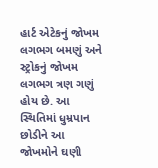હાર્ટ એટેકનું જોખમ લગભગ બમણું અને સ્ટ્રોકનું જોખમ લગભગ ત્રણ ગણું હોય છે. આ સ્થિતિમાં ધુમ્રપાન છોડીને આ જોખમોને ઘણી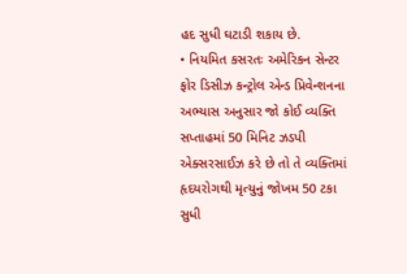હદ સુધી ઘટાડી શકાય છે.
• નિયમિત કસરતઃ અમેરિકન સેન્ટર ફોર ડિસીઝ કન્ટ્રોલ એન્ડ પ્રિવેન્શનના અભ્યાસ અનુસાર જો કોઈ વ્યક્તિ સપ્તાહમાં 50 મિનિટ ઝડપી એક્સરસાઈઝ કરે છે તો તે વ્યક્તિમાં હૃદયરોગથી મૃત્યુનું જોખમ 50 ટકા સુધી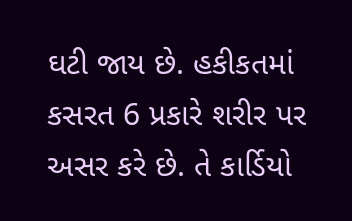ઘટી જાય છે. હકીકતમાં કસરત 6 પ્રકારે શરીર પર અસર કરે છે. તે કાર્ડિયો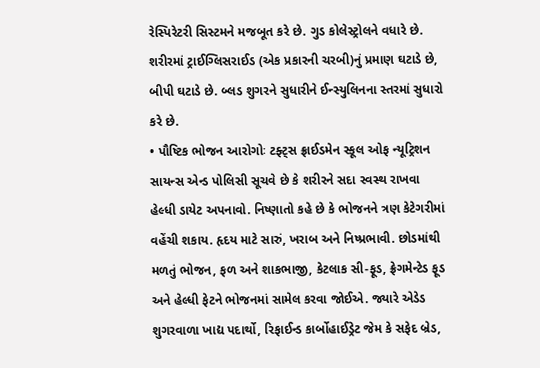રેસ્પિરેટરી સિસ્ટમને મજબૂત કરે છે. ગુડ કોલેસ્ટ્રોલને વધારે છે. શરીરમાં ટ્રાઈગ્લિસરાઈડ (એક પ્રકારની ચરબી)નું પ્રમાણ ઘટાડે છે, બીપી ઘટાડે છે. બ્લડ શુગરને સુધારીને ઈન્સ્યુલિનના સ્તરમાં સુધારો કરે છે.
• પૌષ્ટિક ભોજન આરોગોઃ ટફ્ટ્સ ફ્રાઈડમેન સ્કૂલ ઓફ ન્યૂટ્રિશન સાયન્સ એન્ડ પોલિસી સૂચવે છે કે શરીરને સદા સ્વસ્થ રાખવા હેલ્ધી ડાયેટ અપનાવો. નિષ્ણાતો કહે છે કે ભોજનને ત્રણ કેટેગરીમાં વહેંચી શકાય. હૃદય માટે સારું, ખરાબ અને નિષ્પ્રભાવી. છોડમાંથી મળતું ભોજન, ફળ અને શાકભાજી, કેટલાક સી-ફૂડ, ફ્રેગમેન્ટેડ ફૂડ અને હેલ્ધી ફેટને ભોજનમાં સામેલ કરવા જોઈએ. જ્યારે એડેડ શુગરવાળા ખાદ્ય પદાર્થો, રિફાઈન્ડ કાર્બોહાઈડ્રેટ જેમ કે સફેદ બ્રેડ,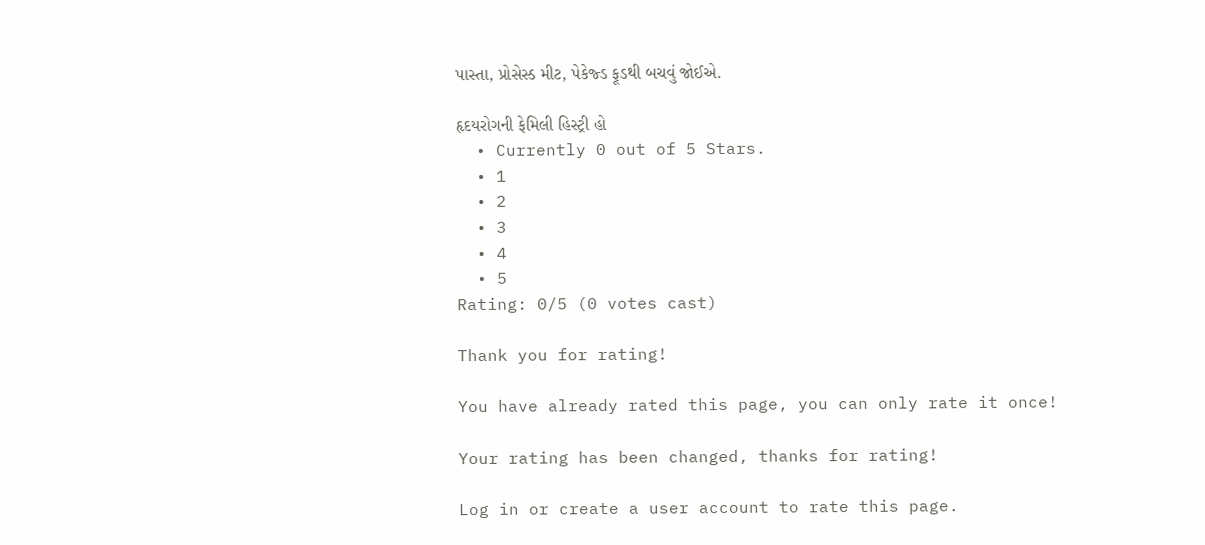પાસ્તા, પ્રોસેસ્ડ મીટ, પેકેજ્ડ ફૂડથી બચવું જોઈએ.

હૃદયરોગની ફેમિલી હિસ્ટ્રી હો
  • Currently 0 out of 5 Stars.
  • 1
  • 2
  • 3
  • 4
  • 5
Rating: 0/5 (0 votes cast)

Thank you for rating!

You have already rated this page, you can only rate it once!

Your rating has been changed, thanks for rating!

Log in or create a user account to rate this page.